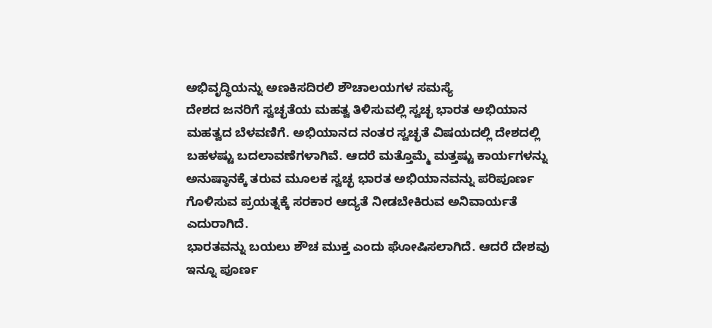ಅಭಿವೃದ್ಧಿಯನ್ನು ಅಣಕಿಸದಿರಲಿ ಶೌಚಾಲಯಗಳ ಸಮಸ್ಯೆ
ದೇಶದ ಜನರಿಗೆ ಸ್ವಚ್ಛತೆಯ ಮಹತ್ವ ತಿಳಿಸುವಲ್ಲಿ ಸ್ವಚ್ಛ ಭಾರತ ಅಭಿಯಾನ ಮಹತ್ವದ ಬೆಳವಣಿಗೆ. ಅಭಿಯಾನದ ನಂತರ ಸ್ವಚ್ಛತೆ ವಿಷಯದಲ್ಲಿ ದೇಶದಲ್ಲಿ ಬಹಳಷ್ಟು ಬದಲಾವಣೆಗಳಾಗಿವೆ. ಆದರೆ ಮತ್ತೊಮ್ಮೆ ಮತ್ತಷ್ಟು ಕಾರ್ಯಗಳನ್ನು ಅನುಷ್ಠಾನಕ್ಕೆ ತರುವ ಮೂಲಕ ಸ್ವಚ್ಛ ಭಾರತ ಅಭಿಯಾನವನ್ನು ಪರಿಪೂರ್ಣ ಗೊಳಿಸುವ ಪ್ರಯತ್ನಕ್ಕೆ ಸರಕಾರ ಆದ್ಯತೆ ನೀಡಬೇಕಿರುವ ಅನಿವಾರ್ಯತೆ ಎದುರಾಗಿದೆ.
ಭಾರತವನ್ನು ಬಯಲು ಶೌಚ ಮುಕ್ತ ಎಂದು ಘೋಷಿಸಲಾಗಿದೆ. ಆದರೆ ದೇಶವು ಇನ್ನೂ ಪೂರ್ಣ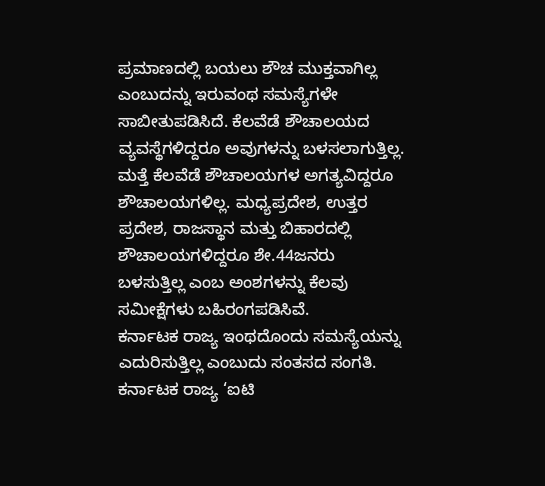ಪ್ರಮಾಣದಲ್ಲಿ ಬಯಲು ಶೌಚ ಮುಕ್ತವಾಗಿಲ್ಲ ಎಂಬುದನ್ನು ಇರುವಂಥ ಸಮಸ್ಯೆಗಳೇ ಸಾಬೀತುಪಡಿಸಿದೆ. ಕೆಲವೆಡೆ ಶೌಚಾಲಯದ ವ್ಯವಸ್ಥೆಗಳಿದ್ದರೂ ಅವುಗಳನ್ನು ಬಳಸಲಾಗುತ್ತಿಲ್ಲ. ಮತ್ತೆ ಕೆಲವೆಡೆ ಶೌಚಾಲಯಗಳ ಅಗತ್ಯವಿದ್ದರೂ ಶೌಚಾಲಯಗಳಿಲ್ಲ. ಮಧ್ಯಪ್ರದೇಶ, ಉತ್ತರ ಪ್ರದೇಶ, ರಾಜಸ್ಥಾನ ಮತ್ತು ಬಿಹಾರದಲ್ಲಿ ಶೌಚಾಲಯಗಳಿದ್ದರೂ ಶೇ.44ಜನರು ಬಳಸುತ್ತಿಲ್ಲ ಎಂಬ ಅಂಶಗಳನ್ನು ಕೆಲವು ಸಮೀಕ್ಷೆಗಳು ಬಹಿರಂಗಪಡಿಸಿವೆ.
ಕರ್ನಾಟಕ ರಾಜ್ಯ ಇಂಥದೊಂದು ಸಮಸ್ಯೆಯನ್ನು ಎದುರಿಸುತ್ತಿಲ್ಲ ಎಂಬುದು ಸಂತಸದ ಸಂಗತಿ. ಕರ್ನಾಟಕ ರಾಜ್ಯ ‘ಐಟಿ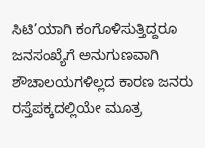ಸಿಟಿ’ಯಾಗಿ ಕಂಗೊಳಿಸುತ್ತಿದ್ದರೂ ಜನಸಂಖ್ಯೆಗೆ ಅನುಗುಣವಾಗಿ ಶೌಚಾಲಯಗಳಿಲ್ಲದ ಕಾರಣ ಜನರು ರಸ್ತೆಪಕ್ಕದಲ್ಲಿಯೇ ಮೂತ್ರ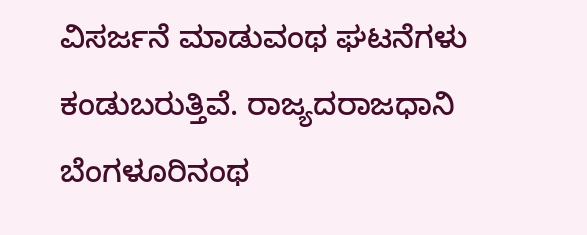ವಿಸರ್ಜನೆ ಮಾಡುವಂಥ ಘಟನೆಗಳು ಕಂಡುಬರುತ್ತಿವೆ. ರಾಜ್ಯದರಾಜಧಾನಿ ಬೆಂಗಳೂರಿನಂಥ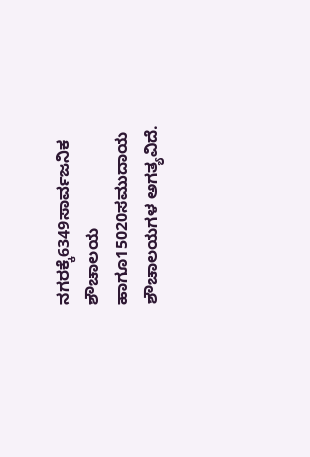ನಗರಕ್ಕೆ6349ಸಾರ್ವಜನಿಕ ಶೌಚಾಲಯ ಹಾಗೂ15020ಸಮುದಾಯ ಶೌಚಾಲಯಗಳ ಅಗತ್ಯವಿದೆ.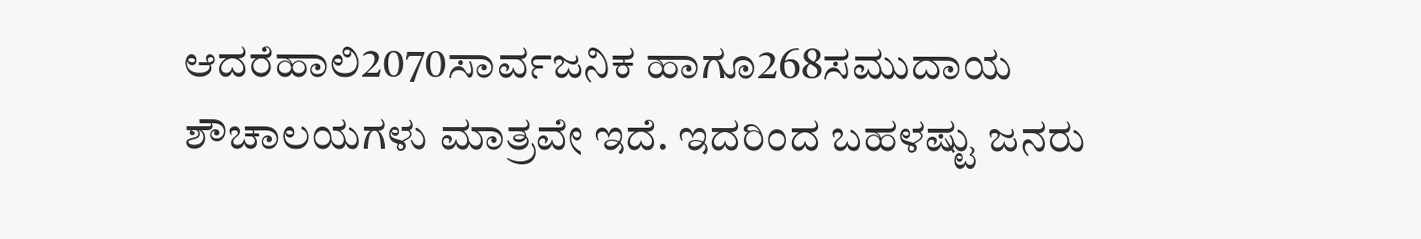ಆದರೆಹಾಲಿ2070ಸಾರ್ವಜನಿಕ ಹಾಗೂ268ಸಮುದಾಯ ಶೌಚಾಲಯಗಳು ಮಾತ್ರವೇ ಇದೆ. ಇದರಿಂದ ಬಹಳಷ್ಟು ಜನರು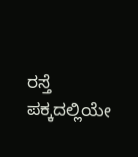ರಸ್ತೆ ಪಕ್ಕದಲ್ಲಿಯೇ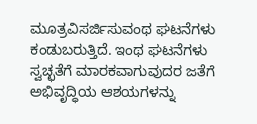ಮೂತ್ರವಿಸರ್ಜಿಸುವಂಥ ಘಟನೆಗಳು ಕಂಡುಬರುತ್ತಿದೆ. ಇಂಥ ಘಟನೆಗಳು ಸ್ವಚ್ಛತೆಗೆ ಮಾರಕವಾಗುವುದರ ಜತೆಗೆ ಅಭಿವೃದ್ಧಿಯ ಆಶಯಗಳನ್ನು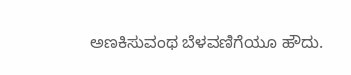ಅಣಕಿಸುವಂಥ ಬೆಳವಣಿಗೆಯೂ ಹೌದು.